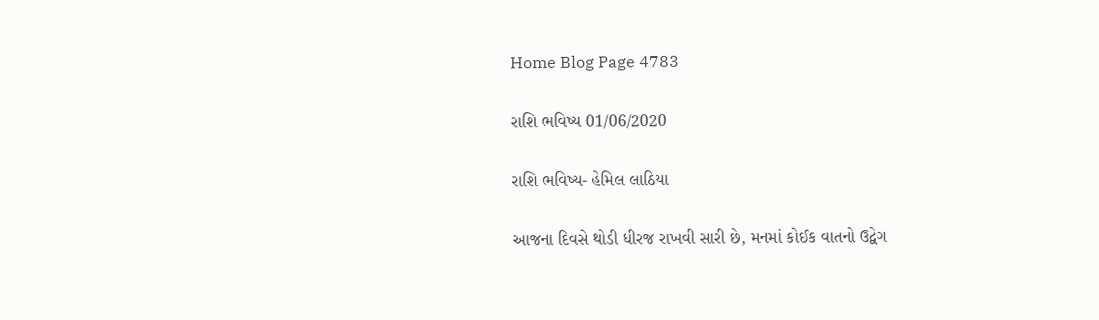Home Blog Page 4783

રાશિ ભવિષ્ય 01/06/2020

રાશિ ભવિષ્ય- હેમિલ લાઠિયા

આજના દિવસે થોડી ધીરજ રાખવી સારી છે, મનમાં કોઈક વાતનો ઉદ્વેગ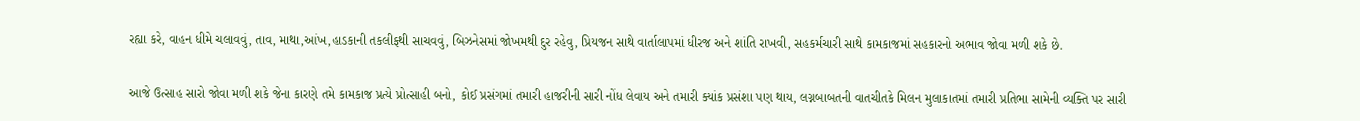રહ્યા કરે, વાહન ધીમે ચલાવવું, તાવ, માથા,આંખ,હાડકાની તકલીફથી સાચવવું, બિઝનેસમાં જોખમથી દુર રહેવુ, પ્રિયજન સાથે વાર્તાલાપમાં ધીરજ અને શાંતિ રાખવી, સહકર્મચારી સાથે કામકાજમાં સહકારનો અભાવ જોવા મળી શકે છે.


આજે ઉત્સાહ સારો જોવા મળી શકે જેના કારણે તમે કામકાજ પ્રત્યે પ્રોત્સાહી બનો, કોઈ પ્રસંગમાં તમારી હાજરીની સારી નોંધ લેવાય અને તમારી ક્યાંક પ્રસંશા પણ થાય, લગ્નબાબતની વાતચીતકે મિલન મુલાકાતમાં તમારી પ્રતિભા સામેની વ્યક્તિ પર સારી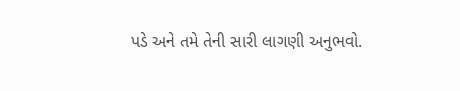પડે અને તમે તેની સારી લાગણી અનુભવો.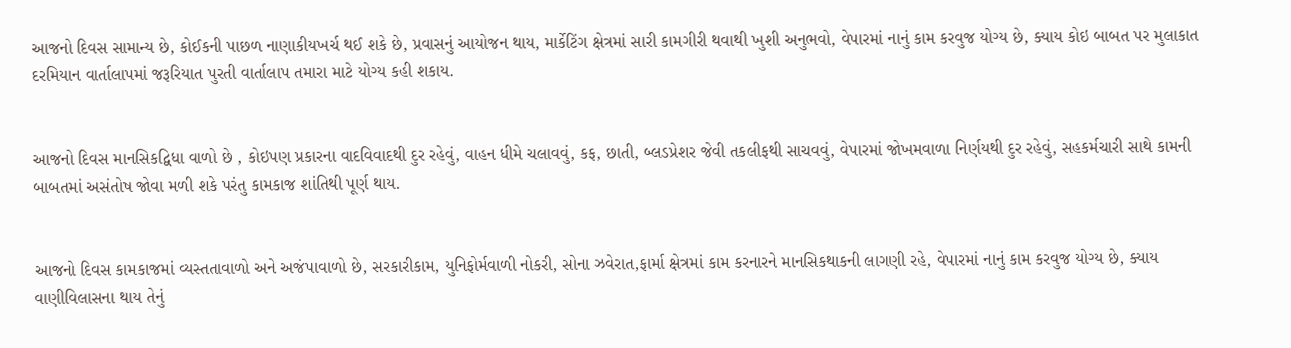આજનો દિવસ સામાન્ય છે, કોઈકની પાછળ નાણાકીયખર્ચ થઈ શકે છે, પ્રવાસનું આયોજન થાય, માર્કેટિંગ ક્ષેત્રમાં સારી કામગીરી થવાથી ખુશી અનુભવો, વેપારમાં નાનું કામ કરવુજ યોગ્ય છે, ક્યાય કોઇ બાબત પર મુલાકાત દરમિયાન વાર્તાલાપમાં જરૂરિયાત પુરતી વાર્તાલાપ તમારા માટે યોગ્ય કહી શકાય.


આજનો દિવસ માનસિકદ્વિધા વાળો છે , કોઇપણ પ્રકારના વાદવિવાદથી દુર રહેવું, વાહન ધીમે ચલાવવું, કફ, છાતી, બ્લડપ્રેશર જેવી તકલીફથી સાચવવું, વેપારમાં જોખમવાળા નિર્ણયથી દુર રહેવું, સહકર્મચારી સાથે કામની બાબતમાં અસંતોષ જોવા મળી શકે પરંતુ કામકાજ શાંતિથી પૂર્ણ થાય.


આજનો દિવસ કામકાજમાં વ્યસ્તતાવાળો અને અજંપાવાળો છે, સરકારીકામ, યુનિફોર્મવાળી નોકરી, સોના ઝવેરાત,ફાર્મા ક્ષેત્રમાં કામ કરનારને માનસિકથાકની લાગણી રહે, વેપારમાં નાનું કામ કરવુજ યોગ્ય છે, ક્યાય વાણીવિલાસના થાય તેનું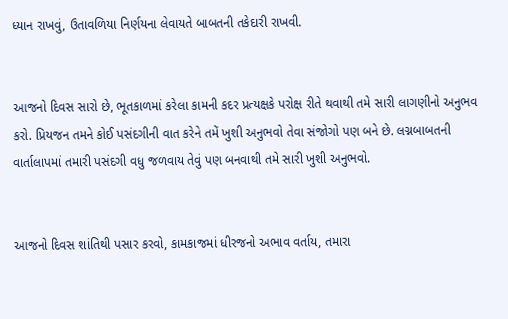ધ્યાન રાખવું, ઉતાવળિયા નિર્ણયના લેવાયતે બાબતની તકેદારી રાખવી.


આજનો દિવસ સારો છે, ભૂતકાળમાં કરેલા કામની કદર પ્રત્યક્ષકે પરોક્ષ રીતે થવાથી તમે સારી લાગણીનો અનુભવ કરો. પ્રિયજન તમને કોઈ પસંદગીની વાત કરેને તમેં ખુશી અનુભવો તેવા સંજોગો પણ બને છે. લગ્નબાબતની વાર્તાલાપમાં તમારી પસંદગી વધુ જળવાય તેવું પણ બનવાથી તમે સારી ખુશી અનુભવો.


આજનો દિવસ શાંતિથી પસાર કરવો, કામકાજમાં ધીરજનો અભાવ વર્તાય, તમારા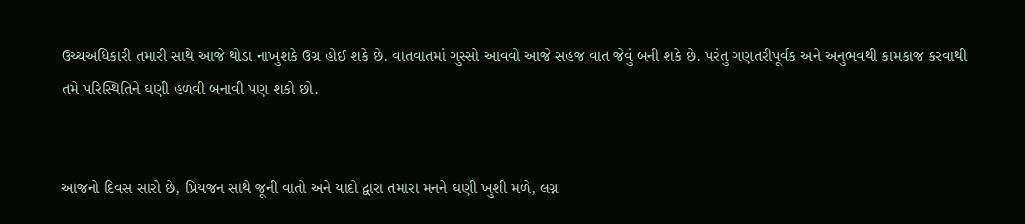ઉચ્ચઅધિકારી તમારી સાથે આજે થોડા નાખુશકે ઉગ્ર હોઈ શકે છે. વાતવાતમાં ગુસ્સો આવવો આજે સહજ વાત જેવું બની શકે છે. પરંતુ ગણતરીપૂર્વક અને અનુભવથી કામકાજ કરવાથી તમે પરિસ્થિતિને ઘણી હળવી બનાવી પણ શકો છો.


આજનો દિવસ સારો છે, પ્રિયજન સાથે જૂની વાતો અને યાદો દ્વારા તમારા મનને ઘણી ખુશી મળે, લગ્ન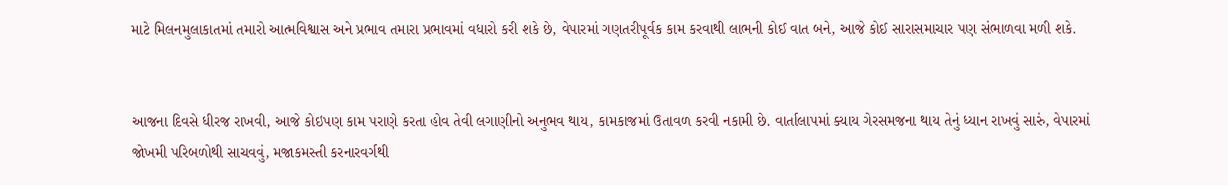માટે મિલનમુલાકાતમાં તમારો આત્મવિશ્વાસ અને પ્રભાવ તમારા પ્રભાવમાં વધારો કરી શકે છે, વેપારમાં ગણતરીપૂર્વક કામ કરવાથી લાભની કોઈ વાત બને, આજે કોઈ સારાસમાચાર પણ સંભાળવા મળી શકે.


આજના દિવસે ધીરજ રાખવી, આજે કોઇપણ કામ પરાણે કરતા હોવ તેવી લગાણીનો અનુભવ થાય, કામકાજમાં ઉતાવળ કરવી નકામી છે. વાર્તાલાપમાં ક્યાય ગેરસમજના થાય તેનું ધ્યાન રાખવું સારું, વેપારમાં જોખમી પરિબળોથી સાચવવું, મજાકમસ્તી કરનારવર્ગથી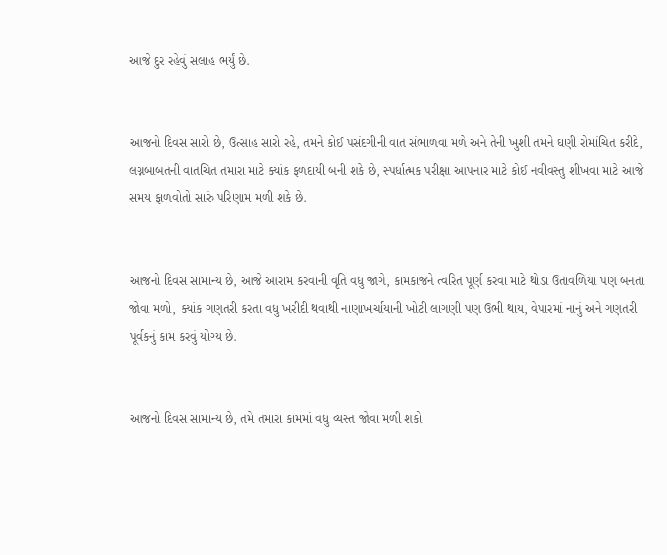આજે દુર રહેવું સલાહ ભર્યું છે.


આજનો દિવસ સારો છે, ઉત્સાહ સારો રહે, તમને કોઈ પસંદગીની વાત સંભાળવા મળે અને તેની ખુશી તમને ઘણી રોમાંચિત કરીદે, લગ્નબાબતની વાતચિત તમારા માટે ક્યાંક ફળદાયી બની શકે છે, સ્પર્ધાત્મક પરીક્ષા આપનાર માટે કોઈ નવીવસ્તુ શીખવા માટે આજે સમય ફાળવોતો સારું પરિણામ મળી શકે છે.


આજનો દિવસ સામાન્ય છે, આજે આરામ કરવાની વૃતિ વધુ જાગે, કામકાજને ત્વરિત પૂર્ણ કરવા માટે થોડા ઉતાવળિયા પણ બનતા જોવા મળો, ક્યાંક ગણતરી કરતા વધુ ખરીદી થવાથી નાણાખર્ચાયાની ખોટી લાગણી પણ ઉભી થાય, વેપારમાં નાનું અને ગણતરી પૂર્વકનું કામ કરવું યોગ્ય છે.


આજનો દિવસ સામાન્ય છે, તમે તમારા કામમાં વધુ વ્યસ્ત જોવા મળી શકો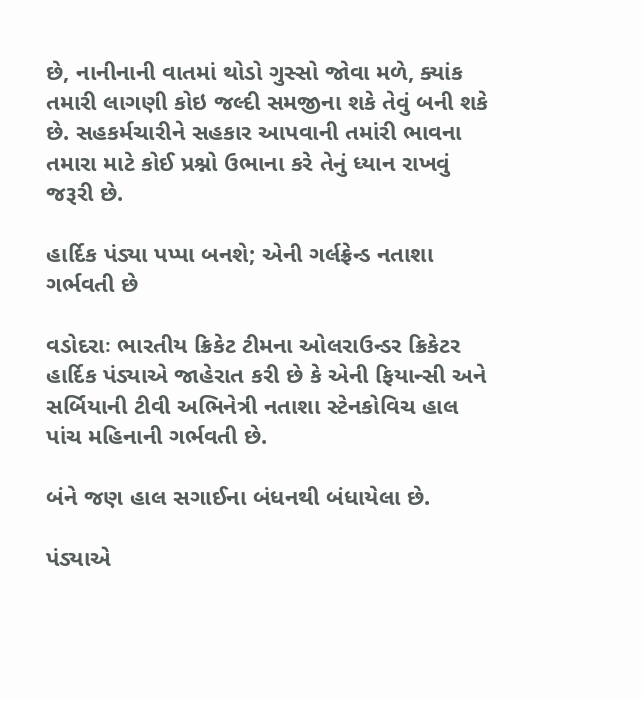છે, નાનીનાની વાતમાં થોડો ગુસ્સો જોવા મળે, ક્યાંક તમારી લાગણી કોઇ જલ્દી સમજીના શકે તેવું બની શકે છે. સહકર્મચારીને સહકાર આપવાની તમાંરી ભાવના તમારા માટે કોઈ પ્રશ્નો ઉભાના કરે તેનું ધ્યાન રાખવું જરૂરી છે.

હાર્દિક પંડ્યા પપ્પા બનશે; એની ગર્લફ્રેન્ડ નતાશા ગર્ભવતી છે

વડોદરાઃ ભારતીય ક્રિકેટ ટીમના ઓલરાઉન્ડર ક્રિકેટર હાર્દિક પંડ્યાએ જાહેરાત કરી છે કે એની ફિયાન્સી અને સર્બિયાની ટીવી અભિનેત્રી નતાશા સ્ટેનકોવિચ હાલ પાંચ મહિનાની ગર્ભવતી છે.

બંને જણ હાલ સગાઈના બંધનથી બંધાયેલા છે.

પંડ્યાએ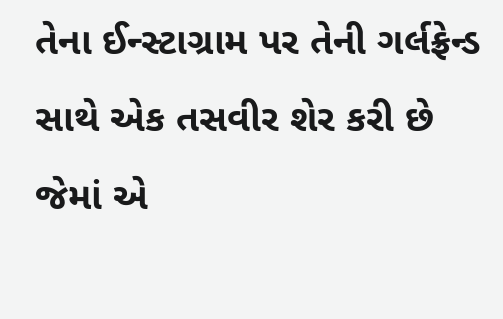તેના ઈન્સ્ટાગ્રામ પર તેની ગર્લફ્રેન્ડ સાથે એક તસવીર શેર કરી છે જેમાં એ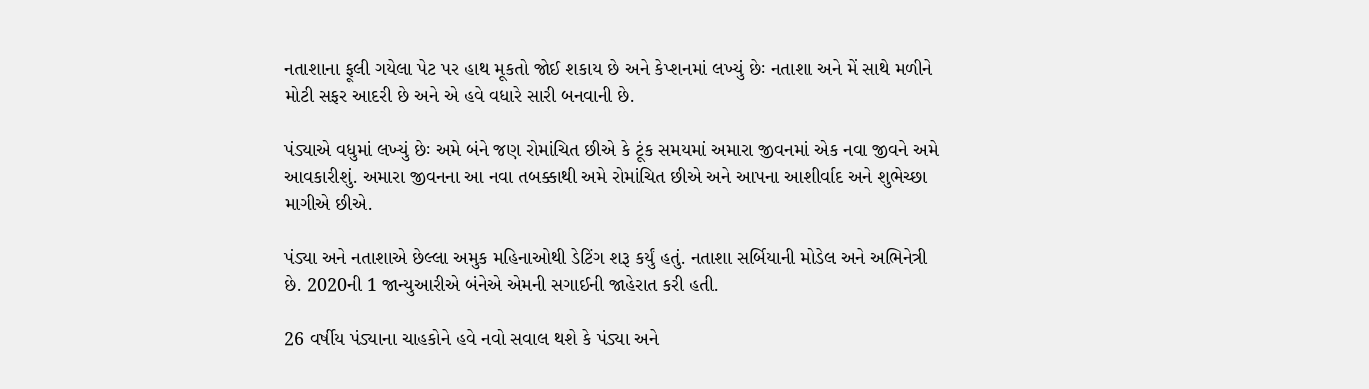નતાશાના ફૂલી ગયેલા પેટ પર હાથ મૂકતો જોઈ શકાય છે અને કેપ્શનમાં લખ્યું છેઃ નતાશા અને મેં સાથે મળીને મોટી સફર આદરી છે અને એ હવે વધારે સારી બનવાની છે.

પંડ્યાએ વધુમાં લખ્યું છેઃ અમે બંને જણ રોમાંચિત છીએ કે ટૂંક સમયમાં અમારા જીવનમાં એક નવા જીવને અમે આવકારીશું. અમારા જીવનના આ નવા તબક્કાથી અમે રોમાંચિત છીએ અને આપના આશીર્વાદ અને શુભેચ્છા માગીએ છીએ.

પંડ્યા અને નતાશાએ છેલ્લા અમુક મહિનાઓથી ડેટિંગ શરૂ કર્યું હતું. નતાશા સર્બિયાની મોડેલ અને અભિનેત્રી છે. 2020ની 1 જાન્યુઆરીએ બંનેએ એમની સગાઈની જાહેરાત કરી હતી.

26 વર્ષીય પંડ્યાના ચાહકોને હવે નવો સવાલ થશે કે પંડ્યા અને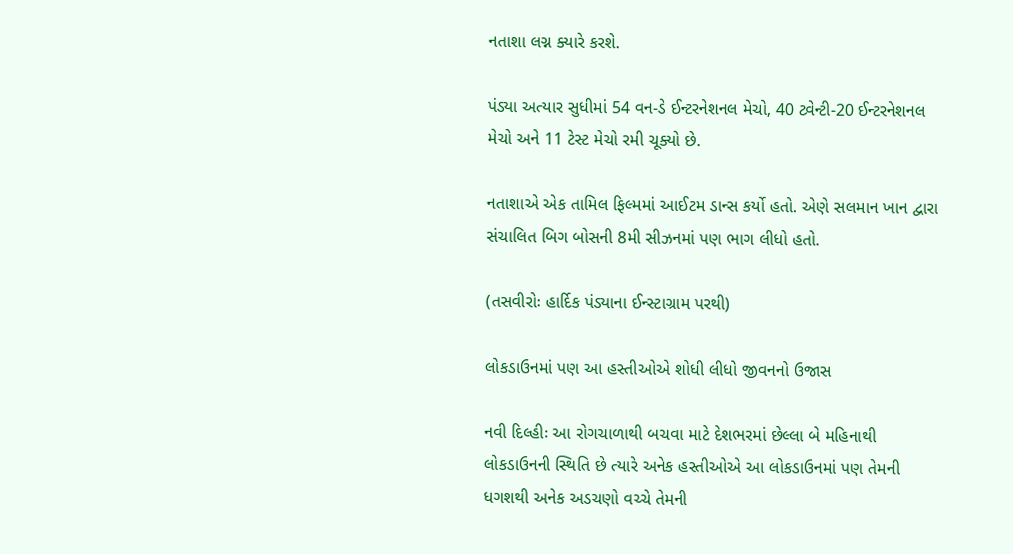નતાશા લગ્ન ક્યારે કરશે.

પંડ્યા અત્યાર સુધીમાં 54 વન-ડે ઈન્ટરનેશનલ મેચો, 40 ટ્વેન્ટી-20 ઈન્ટરનેશનલ મેચો અને 11 ટેસ્ટ મેચો રમી ચૂક્યો છે.

નતાશાએ એક તામિલ ફિલ્મમાં આઈટમ ડાન્સ કર્યો હતો. એણે સલમાન ખાન દ્વારા સંચાલિત બિગ બોસની 8મી સીઝનમાં પણ ભાગ લીધો હતો.

(તસવીરોઃ હાર્દિક પંડ્યાના ઈન્સ્ટાગ્રામ પરથી)

લોકડાઉનમાં પણ આ હસ્તીઓએ શોધી લીધો જીવનનો ઉજાસ

નવી દિલ્હીઃ આ રોગચાળાથી બચવા માટે દેશભરમાં છેલ્લા બે મહિનાથી લોકડાઉનની સ્થિતિ છે ત્યારે અનેક હસ્તીઓએ આ લોકડાઉનમાં પણ તેમની ધગશથી અનેક અડચણો વચ્ચે તેમની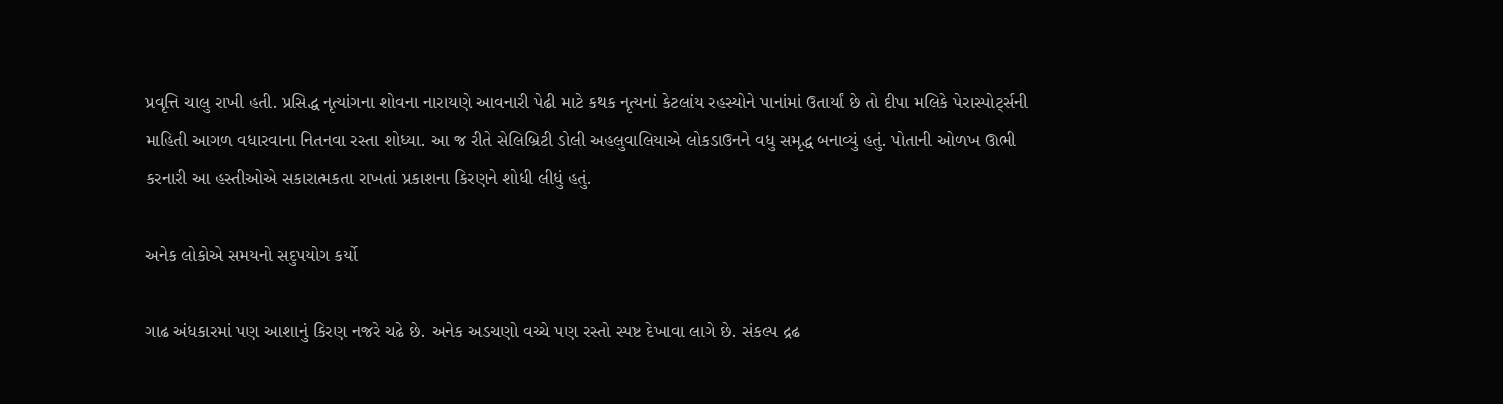પ્રવૃત્તિ ચાલુ રાખી હતી. પ્રસિદ્ધ નૃત્યાંગના શોવના નારાયણે આવનારી પેઢી માટે કથક નૃત્યનાં કેટલાંય રહસ્યોને પાનાંમાં ઉતાર્યાં છે તો દીપા મલિકે પેરાસ્પોર્ટ્સની માહિતી આગળ વધારવાના નિતનવા રસ્તા શોધ્યા. આ જ રીતે સેલિબ્રિટી ડોલી અહલુવાલિયાએ લોકડાઉનને વધુ સમૃદ્ધ બનાવ્યું હતું. પોતાની ઓળખ ઊભી કરનારી આ હસ્તીઓએ સકારાત્મકતા રાખતાં પ્રકાશના કિરણને શોધી લીધું હતું.

અનેક લોકોએ સમયનો સદુપયોગ કર્યો

ગાઢ અંધકારમાં પણ આશાનું કિરણ નજરે ચઢે છે. અનેક અડચણો વચ્ચે પણ રસ્તો સ્પષ્ટ દેખાવા લાગે છે. સંકલ્પ દ્રઢ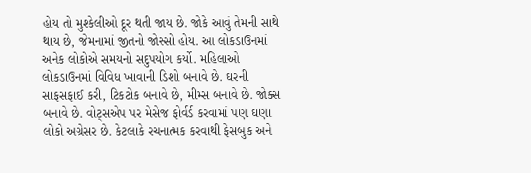હોય તો મુશ્કેલીઓ દૂર થતી જાય છે. જોકે આવું તેમની સાથે થાય છે, જેમનામાં જીતનો જોસ્સો હોય. આ લોકડાઉનમાં અનેક લોકોએ સમયનો સદુપયોગ કર્યો. મહિલાઓ લોકડાઉનમાં વિવિધ ખાવાની ડિશો બનાવે છે. ઘરની સાફસફાઈ કરી, ટિકટોક બનાવે છે, મીમ્સ બનાવે છે. જોક્સ બનાવે છે. વોટ્સએપ પર મેસેજ ફોર્વર્ડ કરવામાં પણ ઘણા લોકો અગ્રેસર છે. કેટલાકે રચનાત્મક કરવાથી ફેસબુક અને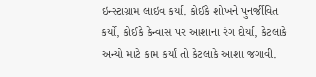ઇન્સ્ટાગ્રામ લાઇવ કર્યા. કોઈકે શોખને પુનર્જીવિત કર્યો, કોઈકે કેન્વાસ પર આશાના રંગ દોર્યા, કેટલાકે અન્યો માટે કામ કર્યાં તો કેટલાકે આશા જગાવી.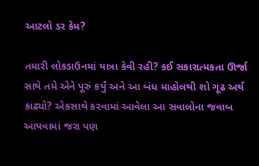આટલો ડર કેમ?

તમારી લોકડાઉનમાં યાત્રા કેવી રહી? કઈ સકારાત્મકતા ઊર્જા સાથે તમે એને પૂરું કર્યું અને આ બંધ માહોલથી શો ગૂઢ અર્થ કાઢ્યો? એકસાથે કરવામાં આવેલા આ સવાલોના જવાબ આપવામાં જરા પણ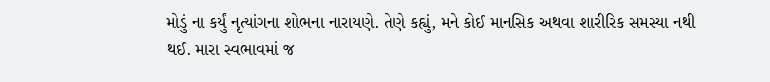મોડું ના કર્યું નૃત્યાંગના શોભના નારાયણે. તેણે કહ્યું, મને કોઈ માનસિક અથવા શારીરિક સમસ્યા નથી થઈ. મારા સ્વભાવમાં જ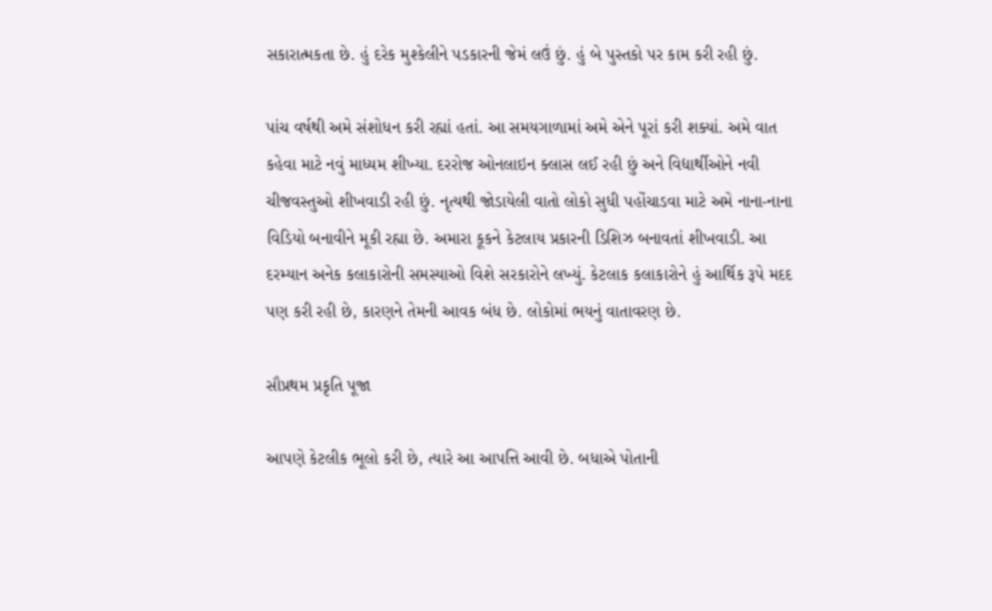સકારાત્મકતા છે. હું દરેક મુશ્કેલીને પડકારની જેમં લઉં છું. હું બે પુસ્તકો પર કામ કરી રહી છું.

પાંચ વર્ષથી અમે સંશોધન કરી રહ્યાં હતાં. આ સમયગાળામાં અમે એને પૂરાં કરી શક્યાં. અમે વાત કહેવા માટે નવું માધ્યમ શીખ્યા. દરરોજ ઓનલાઇન ક્લાસ લઈ રહી છું અને વિદ્યાર્થીઓને નવી ચીજવસ્તુઓ શીખવાડી રહી છું. નૃત્યથી જોડાયેલી વાતો લોકો સુધી પહોંચાડવા માટે અમે નાના-નાના વિડિયો બનાવીને મૂકી રહ્યા છે. અમારા કૂકને કેટલાય પ્રકારની ડિશિઝ બનાવતાં શીખવાડી. આ દરમ્યાન અનેક કલાકારોની સમસ્યાઓ વિશે સરકારોને લખ્યું. કેટલાક કલાકારોને હું આર્થિક રૂપે મદદ પણ કરી રહી છે, કારણને તેમની આવક બંધ છે. લોકોમાં ભયનું વાતાવરણ છે.

સૌપ્રથમ પ્રકૃતિ પૂજા

આપણે કેટલીક ભૂલો કરી છે, ત્યારે આ આપત્તિ આવી છે. બધાએ પોતાની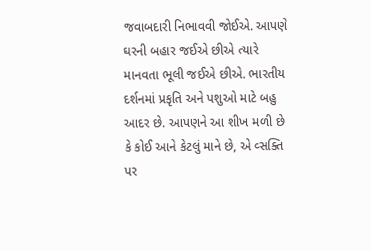જવાબદારી નિભાવવી જોઈએ. આપણે ઘરની બહાર જઈએ છીએ ત્યારે માનવતા ભૂલી જઈએ છીએ. ભારતીય દર્શનમાં પ્રકૃતિ અને પશુઓ માટે બહુ આદર છે. આપણને આ શીખ મળી છે કે કોઈ આને કેટલું માને છે, એ વ્સક્તિ પર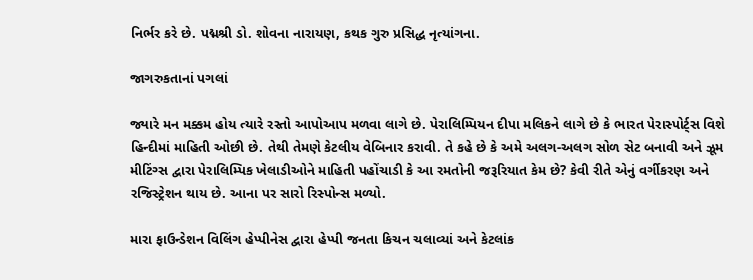નિર્ભર કરે છે. પદ્મશ્રી ડો. શોવના નારાયણ, કથક ગુરુ પ્રસિદ્ધ નૃત્યાંગના.

જાગરુકતાનાં પગલાં

જ્યારે મન મક્કમ હોય ત્યારે રસ્તો આપોઆપ મળવા લાગે છે. પેરાલિમ્પિયન દીપા મલિકને લાગે છે કે ભારત પેરાસ્પોર્ટ્સ વિશે હિન્દીમાં માહિતી ઓછી છે. તેથી તેમણે કેટલીય વેબિનાર કરાવી. તે કહે છે કે અમે અલગ-અલગ સોળ સેટ બનાવી અને ઝૂમ મીટિંગ્સ દ્વારા પેરાલિમ્પિક ખેલાડીઓને માહિતી પહોંચાડી કે આ રમતોની જરૂરિયાત કેમ છે? કેવી રીતે એનું વર્ગીકરણ અને રજિસ્ટ્રેશન થાય છે. આના પર સારો રિસ્પોન્સ મળ્યો.

મારા ફાઉન્ડેશન વિલિંગ હેપ્પીનેસ દ્વારા હેપ્પી જનતા કિચન ચલાવ્યાં અને કેટલાંક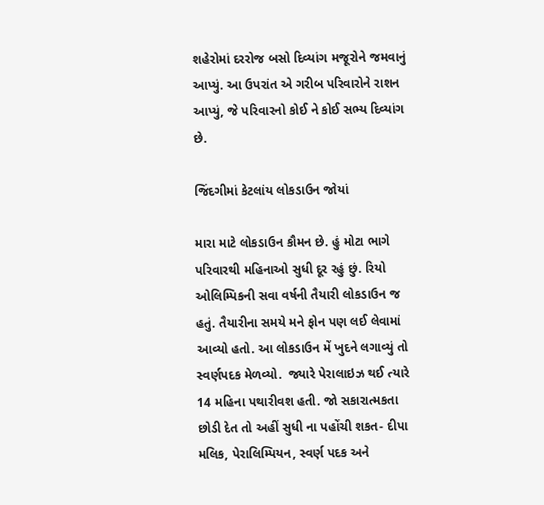શહેરોમાં દરરોજ બસો દિવ્યાંગ મજૂરોને જમવાનું આપ્યું. આ ઉપરાંત એ ગરીબ પરિવારોને રાશન આપ્યું, જે પરિવારનો કોઈ ને કોઈ સભ્ય દિવ્યાંગ છે.

જિંદગીમાં કેટલાંય લોકડાઉન જોયાં

મારા માટે લોકડાઉન કૌમન છે. હું મોટા ભાગે પરિવારથી મહિનાઓ સુધી દૂર રહું છું. રિયો ઓલિમ્પિકની સવા વર્ષની તૈયારી લોકડાઉન જ હતું. તૈયારીના સમયે મને ફોન પણ લઈ લેવામાં આવ્યો હતો. આ લોકડાઉન મેં ખુદને લગાવ્યું તો સ્વર્ણપદક મેળવ્યો.  જ્યારે પેરાલાઇઝ થઈ ત્યારે 14 મહિના પથારીવશ હતી. જો સકારાત્મકતા છોડી દેત તો અહીં સુધી ના પહોંચી શકત- દીપા મલિક, પેરાલિમ્પિયન, સ્વર્ણ પદક અને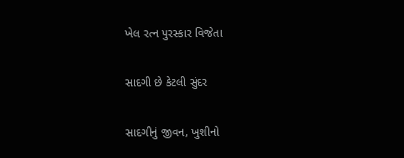ખેલ રત્ન પુરસ્કાર વિજેતા

સાદગી છે કેટલી સુંદર

સાદગીનું જીવન, ખુશીનો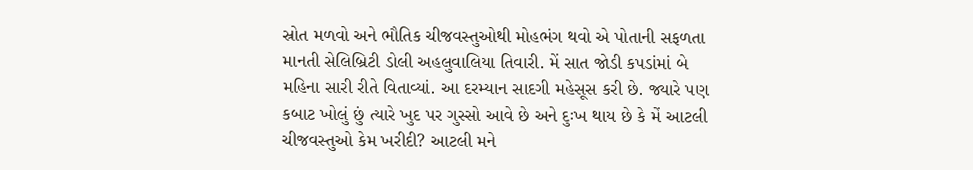સ્રોત મળવો અને ભૌતિક ચીજવસ્તુઓથી મોહભંગ થવો એ પોતાની સફળતા માનતી સેલિબ્રિટી ડોલી અહલુવાલિયા તિવારી. મેં સાત જોડી કપડાંમાં બે મહિના સારી રીતે વિતાવ્યાં. આ દરમ્યાન સાદગી મહેસૂસ કરી છે. જ્યારે પણ કબાટ ખોલું છું ત્યારે ખુદ પર ગુસ્સો આવે છે અને દુઃખ થાય છે કે મેં આટલી ચીજવસ્તુઓ કેમ ખરીદી? આટલી મને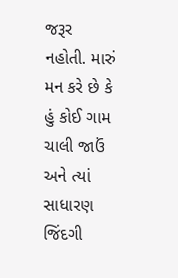જરૂર નહોતી. મારું મન કરે છે કે હું કોઈ ગામ ચાલી જાઉં અને ત્યાં સાધારણ જિંદગી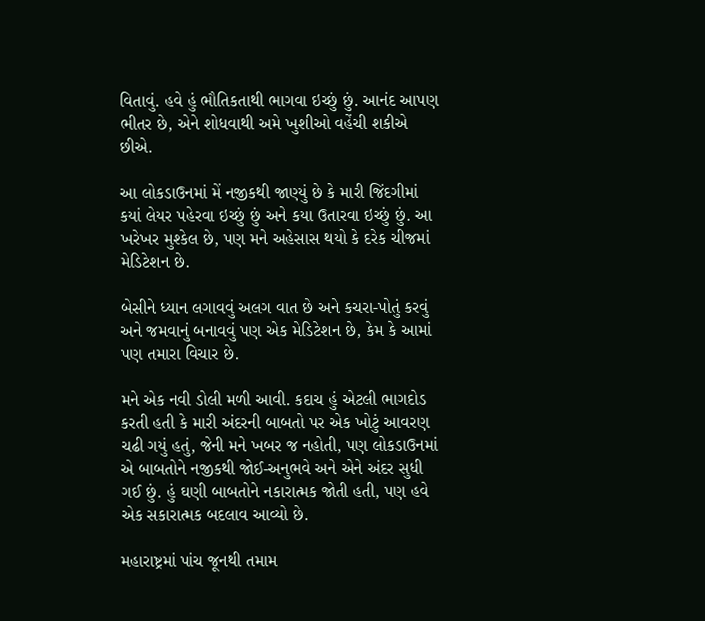વિતાવું. હવે હું ભૌતિકતાથી ભાગવા ઇચ્છું છું. આનંદ આપણ ભીતર છે, એને શોધવાથી અમે ખુશીઓ વહેંચી શકીએ છીએ.

આ લોકડાઉનમાં મેં નજીકથી જાણ્યું છે કે મારી જિંદગીમાં કયાં લેયર પહેરવા ઇચ્છું છું અને કયા ઉતારવા ઇચ્છું છું. આ ખરેખર મુશ્કેલ છે, પણ મને અહેસાસ થયો કે દરેક ચીજમાં મેડિટેશન છે.

બેસીને ધ્યાન લગાવવું અલગ વાત છે અને કચરા-પોતું કરવું અને જમવાનું બનાવવું પણ એક મેડિટેશન છે, કેમ કે આમાં પણ તમારા વિચાર છે.

મને એક નવી ડોલી મળી આવી. કદાચ હું એટલી ભાગદોડ કરતી હતી કે મારી અંદરની બાબતો પર એક ખોટું આવરણ ચઢી ગયું હતું, જેની મને ખબર જ નહોતી, પણ લોકડાઉનમાં એ બાબતોને નજીકથી જોઈ-અનુભવે અને એને અંદર સુધી ગઈ છું. હું ઘણી બાબતોને નકારાત્મક જોતી હતી, પણ હવે એક સકારાત્મક બદલાવ આવ્યો છે.

મહારાષ્ટ્રમાં પાંચ જૂનથી તમામ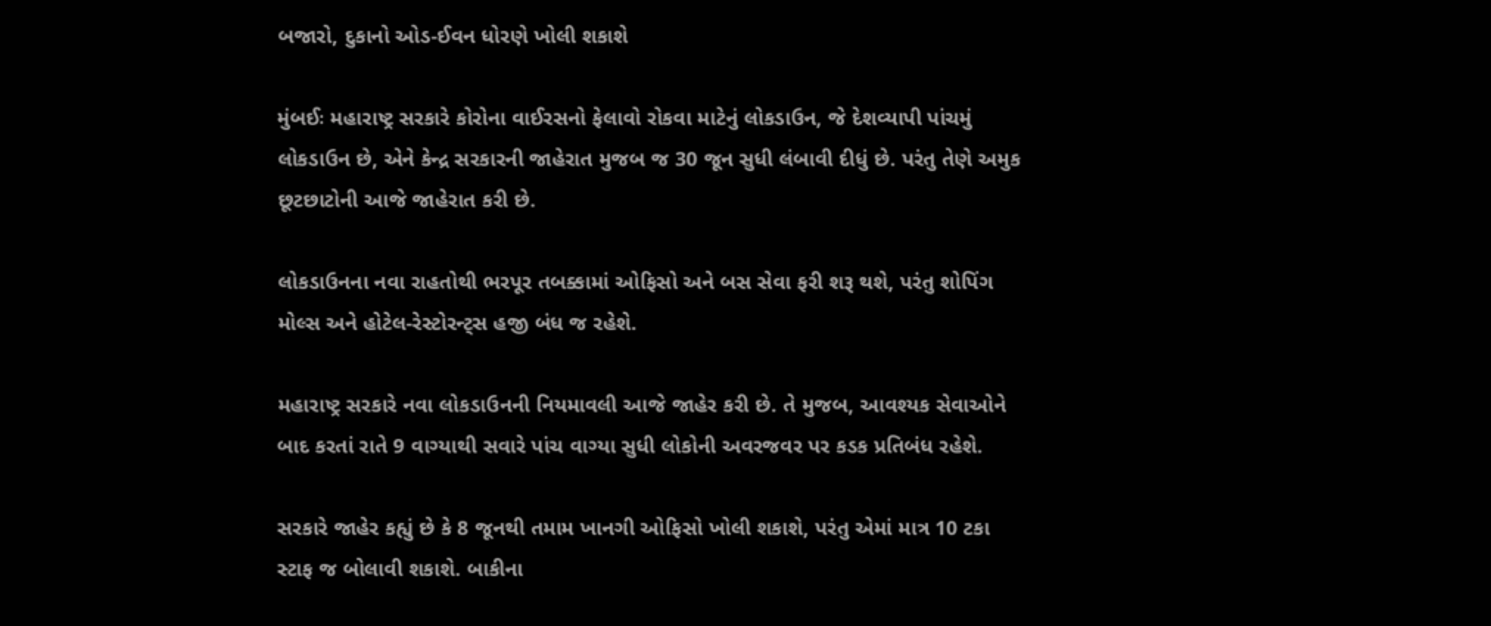બજારો, દુકાનો ઓડ-ઈવન ધોરણે ખોલી શકાશે

મુંબઈઃ મહારાષ્ટ્ર સરકારે કોરોના વાઈરસનો ફેલાવો રોકવા માટેનું લોકડાઉન, જે દેશવ્યાપી પાંચમું લોકડાઉન છે, એને કેન્દ્ર સરકારની જાહેરાત મુજબ જ 30 જૂન સુધી લંબાવી દીધું છે. પરંતુ તેણે અમુક છૂટછાટોની આજે જાહેરાત કરી છે.

લોકડાઉનના નવા રાહતોથી ભરપૂર તબક્કામાં ઓફિસો અને બસ સેવા ફરી શરૂ થશે, પરંતુ શોપિંગ મોલ્સ અને હોટેલ-રેસ્ટોરન્ટ્સ હજી બંધ જ રહેશે.

મહારાષ્ટ્ર સરકારે નવા લોકડાઉનની નિયમાવલી આજે જાહેર કરી છે. તે મુજબ, આવશ્યક સેવાઓને બાદ કરતાં રાતે 9 વાગ્યાથી સવારે પાંચ વાગ્યા સુધી લોકોની અવરજવર પર કડક પ્રતિબંધ રહેશે.

સરકારે જાહેર કહ્યું છે કે 8 જૂનથી તમામ ખાનગી ઓફિસો ખોલી શકાશે, પરંતુ એમાં માત્ર 10 ટકા સ્ટાફ જ બોલાવી શકાશે. બાકીના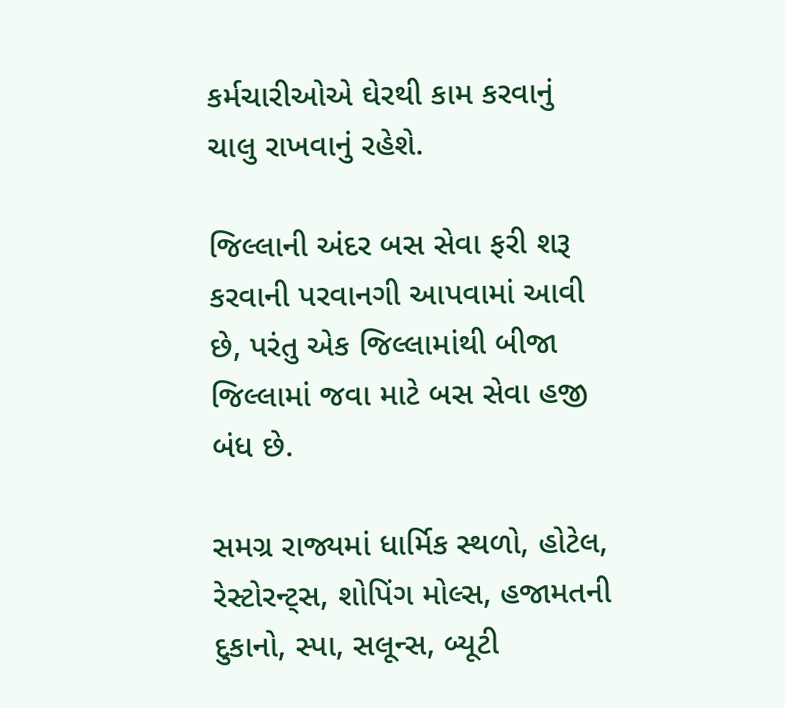કર્મચારીઓએ ઘેરથી કામ કરવાનું ચાલુ રાખવાનું રહેશે.

જિલ્લાની અંદર બસ સેવા ફરી શરૂ કરવાની પરવાનગી આપવામાં આવી છે, પરંતુ એક જિલ્લામાંથી બીજા જિલ્લામાં જવા માટે બસ સેવા હજી બંધ છે.

સમગ્ર રાજ્યમાં ધાર્મિક સ્થળો, હોટેલ, રેસ્ટોરન્ટ્સ, શોપિંગ મોલ્સ, હજામતની દુકાનો, સ્પા, સલૂન્સ, બ્યૂટી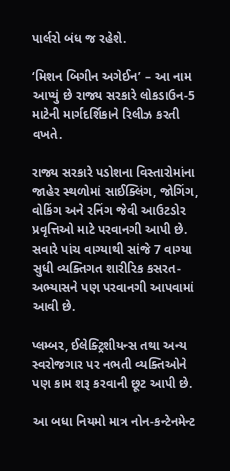પાર્લરો બંધ જ રહેશે.

‘મિશન બિગીન અગેઈન’ – આ નામ આપ્યું છે રાજ્ય સરકારે લોકડાઉન-5 માટેની માર્ગદર્શિકાને રિલીઝ કરતી વખતે.

રાજ્ય સરકારે પડોશના વિસ્તારોમાંના જાહેર સ્થળોમાં સાઈક્લિંગ, જોગિંગ, વોકિંગ અને રનિંગ જેવી આઉટડોર પ્રવૃત્તિઓ માટે પરવાનગી આપી છે. સવારે પાંચ વાગ્યાથી સાંજે 7 વાગ્યા સુધી વ્યક્તિગત શારીરિક કસરત-અભ્યાસને પણ પરવાનગી આપવામાં આવી છે.

પ્લમ્બર, ઈલેક્ટ્રિશીયન્સ તથા અન્ય સ્વરોજગાર પર નભતી વ્યક્તિઓને પણ કામ શરૂ કરવાની છૂટ આપી છે.

આ બધા નિયમો માત્ર નોન-કન્ટેનમેન્ટ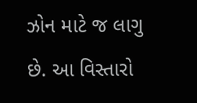ઝોન માટે જ લાગુ છે. આ વિસ્તારો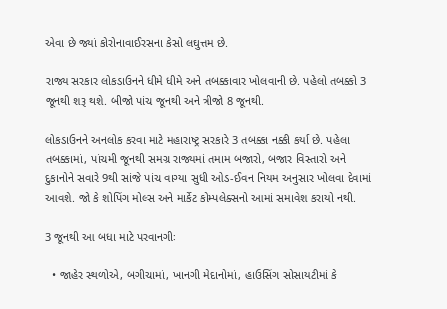એવા છે જ્યાં કોરોનાવાઈરસના કેસો લઘુત્તમ છે.

રાજ્ય સરકાર લોકડાઉનને ધીમે ધીમે અને તબક્કાવાર ખોલવાની છે. પહેલો તબક્કો 3 જૂનથી શરૂ થશે. બીજો પાંચ જૂનથી અને ત્રીજો 8 જૂનથી.

લોકડાઉનને અનલોક કરવા માટે મહારાષ્ટ્ર સરકારે 3 તબક્કા નક્કી કર્યા છે. પહેલા તબક્કામાં, પાંચમી જૂનથી સમગ્ર રાજ્યમાં તમામ બજારો, બજાર વિસ્તારો અને દુકાનોને સવારે 9થી સાંજે પાંચ વાગ્યા સુધી ઓડ-ઈવન નિયમ અનુસાર ખોલવા દેવામાં આવશે. જો કે શોપિંગ મોલ્સ અને માર્કેટ કોમ્પલેક્સનો આમાં સમાવેશ કરાયો નથી.

3 જૂનથી આ બધા માટે પરવાનગીઃ

  • જાહેર સ્થળોએ, બગીચામાં, ખાનગી મેદાનોમાં, હાઉસિંગ સોસાયટીમાં કે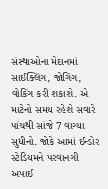સંસ્થાઓના મેદાનમાં સાઈક્લિંગ, જોગિંગ, વોકિંગ કરી શકાશે. એ માટેનો સમય રહેશે સવારે પાંચથી સાંજે 7 વાગ્યા સુધીનો. જોકે આમાં ઈન્ડોર સ્ટેડિયમને પરવાનગી અપાઈ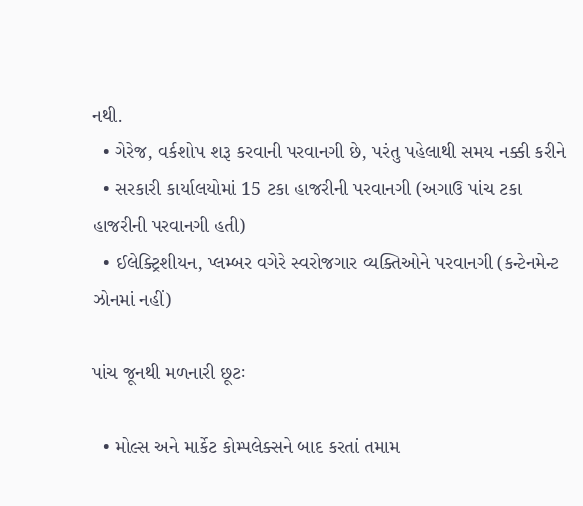નથી.
  • ગેરેજ, વર્કશોપ શરૂ કરવાની પરવાનગી છે, પરંતુ પહેલાથી સમય નક્કી કરીને
  • સરકારી કાર્યાલયોમાં 15 ટકા હાજરીની પરવાનગી (અગાઉ પાંચ ટકા હાજરીની પરવાનગી હતી)
  • ઈલેક્ટ્રિશીયન, પ્લમ્બર વગેરે સ્વરોજગાર વ્યક્તિઓને પરવાનગી (કન્ટેનમેન્ટ ઝોનમાં નહીં)

પાંચ જૂનથી મળનારી છૂટઃ

  • મોલ્સ અને માર્કેટ કોમ્પલેક્સને બાદ કરતાં તમામ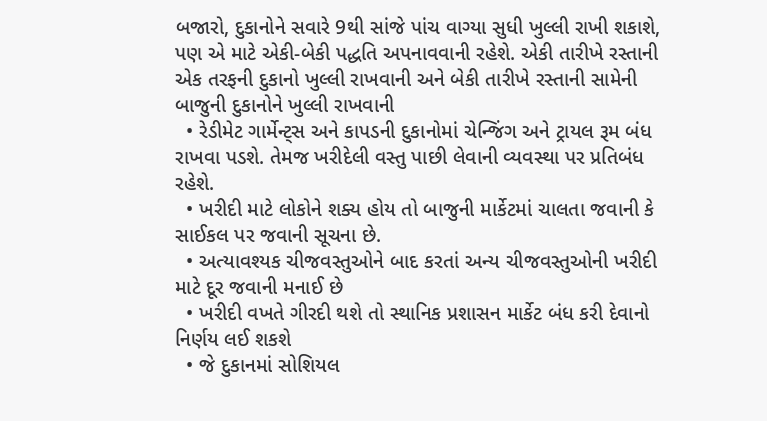બજારો, દુકાનોને સવારે 9થી સાંજે પાંચ વાગ્યા સુધી ખુલ્લી રાખી શકાશે, પણ એ માટે એકી-બેકી પદ્ધતિ અપનાવવાની રહેશે. એકી તારીખે રસ્તાની એક તરફની દુકાનો ખુલ્લી રાખવાની અને બેકી તારીખે રસ્તાની સામેની બાજુની દુકાનોને ખુલ્લી રાખવાની
  • રેડીમેટ ગાર્મેન્ટ્સ અને કાપડની દુકાનોમાં ચેન્જિંગ અને ટ્રાયલ રૂમ બંધ રાખવા પડશે. તેમજ ખરીદેલી વસ્તુ પાછી લેવાની વ્યવસ્થા પર પ્રતિબંધ રહેશે.
  • ખરીદી માટે લોકોને શક્ય હોય તો બાજુની માર્કેટમાં ચાલતા જવાની કે સાઈકલ પર જવાની સૂચના છે.
  • અત્યાવશ્યક ચીજવસ્તુઓને બાદ કરતાં અન્ય ચીજવસ્તુઓની ખરીદી માટે દૂર જવાની મનાઈ છે
  • ખરીદી વખતે ગીરદી થશે તો સ્થાનિક પ્રશાસન માર્કેટ બંધ કરી દેવાનો નિર્ણય લઈ શકશે
  • જે દુકાનમાં સોશિયલ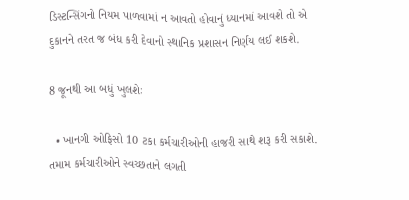ડિસ્ટન્સિંગનો નિયમ પાળવામાં ન આવતો હોવાનું ધ્યાનમાં આવશે તો એ દુકાનને તરત જ બંધ કરી દેવાનો સ્થાનિક પ્રશાસન નિર્ણય લઈ શકશે.

8 જૂનથી આ બધું ખુલશેઃ

  • ખાનગી ઓફિસો 10 ટકા કર્મચારીઓની હાજરી સાથે શરૂ કરી સકાશે. તમામ કર્મચારીઓને સ્વચ્છતાને લગતી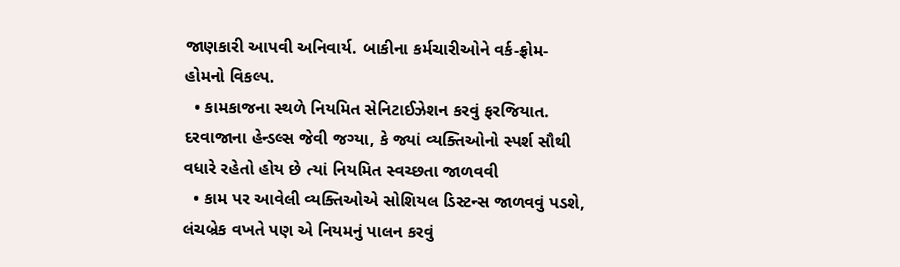જાણકારી આપવી અનિવાર્ય. બાકીના કર્મચારીઓને વર્ક-ફ્રોમ-હોમનો વિકલ્પ.
  • કામકાજના સ્થળે નિયમિત સેનિટાઈઝેશન કરવું ફરજિયાત. દરવાજાના હેન્ડલ્સ જેવી જગ્યા, કે જ્યાં વ્યક્તિઓનો સ્પર્શ સૌથી વધારે રહેતો હોય છે ત્યાં નિયમિત સ્વચ્છતા જાળવવી
  • કામ પર આવેલી વ્યક્તિઓએ સોશિયલ ડિસ્ટન્સ જાળવવું પડશે, લંચબ્રેક વખતે પણ એ નિયમનું પાલન કરવું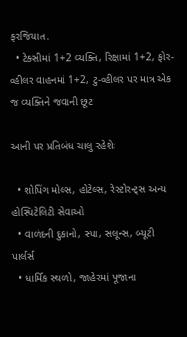ફરજિયાત.
  • ટેક્સીમાં 1+2 વ્યક્તિ, રિક્ષામાં 1+2, ફોર-વ્હીલર વાહનમાં 1+2, ટુ-વ્હીલર પર માત્ર એક જ વ્યક્તિને જવાની છૂટ

આની પર પ્રતિબંધ ચાલુ રહેશેઃ

  • શોપિંગ મોલ્સ, હોટેલ્સ, રેસ્ટોરન્ટ્સ અન્ય હોસ્પિટેલિટી સેવાઓ
  • વાળંદની દુકાનો, સ્પા, સલૂન્સ, બ્યૂટી પાર્લર્સ
  • ધાર્મિક સ્થળો, જાહેરમાં પૂજાના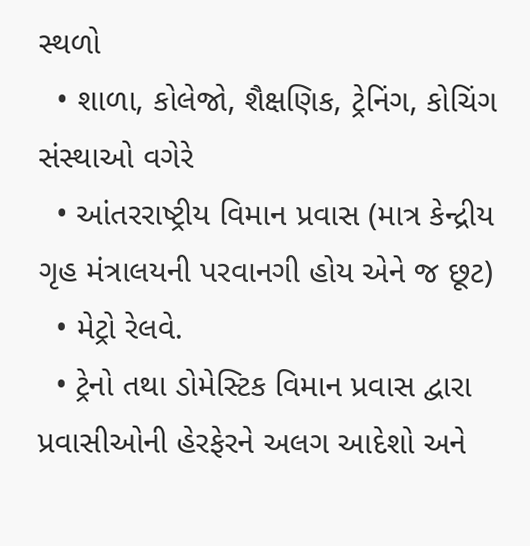સ્થળો
  • શાળા, કોલેજો, શૈક્ષણિક, ટ્રેનિંગ, કોચિંગ સંસ્થાઓ વગેરે
  • આંતરરાષ્ટ્રીય વિમાન પ્રવાસ (માત્ર કેન્દ્રીય ગૃહ મંત્રાલયની પરવાનગી હોય એને જ છૂટ)
  • મેટ્રો રેલવે.
  • ટ્રેનો તથા ડોમેસ્ટિક વિમાન પ્રવાસ દ્વારા પ્રવાસીઓની હેરફેરને અલગ આદેશો અને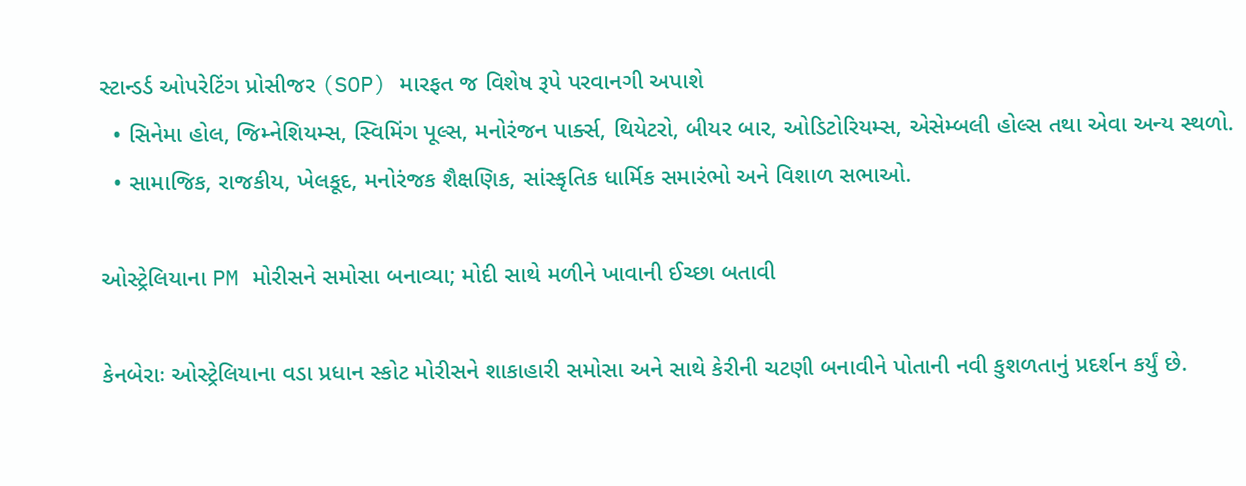સ્ટાન્ડર્ડ ઓપરેટિંગ પ્રોસીજર (SOP) મારફત જ વિશેષ રૂપે પરવાનગી અપાશે
  • સિનેમા હોલ, જિમ્નેશિયમ્સ, સ્વિમિંગ પૂલ્સ, મનોરંજન પાર્ક્સ, થિયેટરો, બીયર બાર, ઓડિટોરિયમ્સ, એસેમ્બલી હોલ્સ તથા એવા અન્ય સ્થળો.
  • સામાજિક, રાજકીય, ખેલકૂદ, મનોરંજક શૈક્ષણિક, સાંસ્કૃતિક ધાર્મિક સમારંભો અને વિશાળ સભાઓ.

ઓસ્ટ્રેલિયાના PM મોરીસને સમોસા બનાવ્યા; મોદી સાથે મળીને ખાવાની ઈચ્છા બતાવી

કેનબેરાઃ ઓસ્ટ્રેલિયાના વડા પ્રધાન સ્કોટ મોરીસને શાકાહારી સમોસા અને સાથે કેરીની ચટણી બનાવીને પોતાની નવી કુશળતાનું પ્રદર્શન કર્યું છે.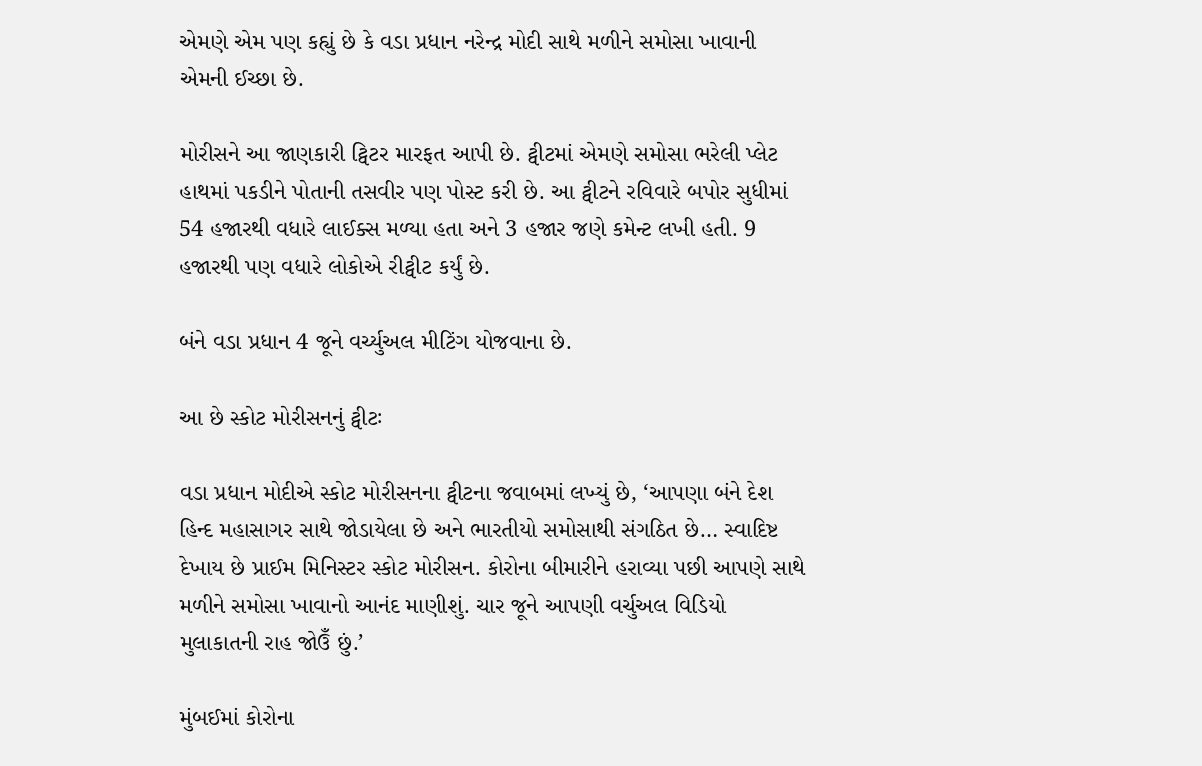એમણે એમ પણ કહ્યું છે કે વડા પ્રધાન નરેન્દ્ર મોદી સાથે મળીને સમોસા ખાવાની એમની ઈચ્છા છે.

મોરીસને આ જાણકારી ટ્વિટર મારફત આપી છે. ટ્વીટમાં એમણે સમોસા ભરેલી પ્લેટ હાથમાં પકડીને પોતાની તસવીર પણ પોસ્ટ કરી છે. આ ટ્વીટને રવિવારે બપોર સુધીમાં 54 હજારથી વધારે લાઈક્સ મળ્યા હતા અને 3 હજાર જણે કમેન્ટ લખી હતી. 9 હજારથી પણ વધારે લોકોએ રીટ્વીટ કર્યું છે.

બંને વડા પ્રધાન 4 જૂને વર્ચ્યુઅલ મીટિંગ યોજવાના છે.

આ છે સ્કોટ મોરીસનનું ટ્વીટઃ

વડા પ્રધાન મોદીએ સ્કોટ મોરીસનના ટ્વીટના જવાબમાં લખ્યું છે, ‘આપણા બંને દેશ હિન્દ મહાસાગર સાથે જોડાયેલા છે અને ભારતીયો સમોસાથી સંગઠિત છે… સ્વાદિષ્ટ દેખાય છે પ્રાઈમ મિનિસ્ટર સ્કોટ મોરીસન. કોરોના બીમારીને હરાવ્યા પછી આપણે સાથે મળીને સમોસા ખાવાનો આનંદ માણીશું. ચાર જૂને આપણી વર્ચુઅલ વિડિયો મુલાકાતની રાહ જોઉઁ છું.’

મુંબઈમાં કોરોના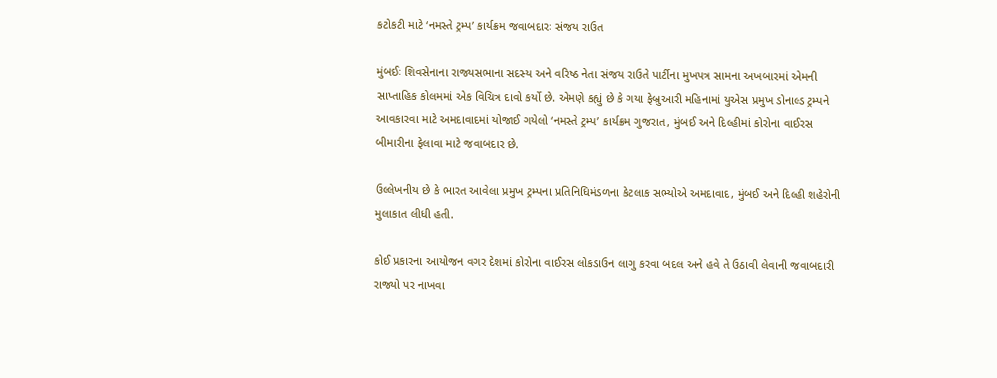કટોકટી માટે ‘નમસ્તે ટ્રમ્પ’ કાર્યક્રમ જવાબદારઃ સંજય રાઉત

મુંબઈઃ શિવસેનાના રાજ્યસભાના સદસ્ય અને વરિષ્ઠ નેતા સંજય રાઉતે પાર્ટીના મુખપત્ર સામના અખબારમાં એમની સાપ્તાહિક કોલમમાં એક વિચિત્ર દાવો કર્યો છે. એમણે કહ્યું છે કે ગયા ફેબ્રુઆરી મહિનામાં યુએસ પ્રમુખ ડોનાલ્ડ ટ્રમ્પને આવકારવા માટે અમદાવાદમાં યોજાઈ ગયેલો ‘નમસ્તે ટ્રમ્પ’ કાર્યક્રમ ગુજરાત, મુંબઈ અને દિલ્હીમાં કોરોના વાઈરસ બીમારીના ફેલાવા માટે જવાબદાર છે.

ઉલ્લેખનીય છે કે ભારત આવેલા પ્રમુખ ટ્રમ્પના પ્રતિનિધિમંડળના કેટલાક સભ્યોએ અમદાવાદ, મુંબઈ અને દિલ્હી શહેરોની મુલાકાત લીધી હતી.

કોઈ પ્રકારના આયોજન વગર દેશમાં કોરોના વાઈરસ લોકડાઉન લાગુ કરવા બદલ અને હવે તે ઉઠાવી લેવાની જવાબદારી રાજ્યો પર નાખવા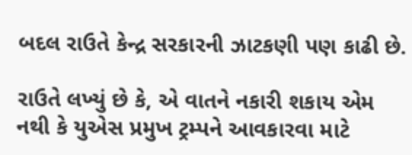બદલ રાઉતે કેન્દ્ર સરકારની ઝાટકણી પણ કાઢી છે.

રાઉતે લખ્યું છે કે, એ વાતને નકારી શકાય એમ નથી કે યુએસ પ્રમુખ ટ્રમ્પને આવકારવા માટે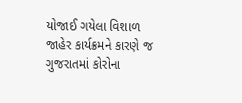યોજાઈ ગયેલા વિશાળ જાહેર કાર્યક્રમને કારણે જ ગુજરાતમાં કોરોના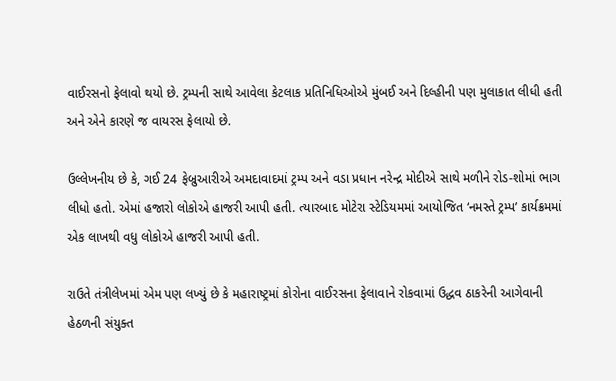વાઈરસનો ફેલાવો થયો છે. ટ્રમ્પની સાથે આવેલા કેટલાક પ્રતિનિધિઓએ મુંબઈ અને દિલ્હીની પણ મુલાકાત લીધી હતી અને એને કારણે જ વાયરસ ફેલાયો છે.

ઉલ્લેખનીય છે કે, ગઈ 24 ફેબ્રુઆરીએ અમદાવાદમાં ટ્રમ્પ અને વડા પ્રધાન નરેન્દ્ર મોદીએ સાથે મળીને રોડ-શોમાં ભાગ લીધો હતો. એમાં હજારો લોકોએ હાજરી આપી હતી. ત્યારબાદ મોટેરા સ્ટેડિયમમાં આયોજિત ‘નમસ્તે ટ્રમ્પ’ કાર્યક્રમમાં એક લાખથી વધુ લોકોએ હાજરી આપી હતી.

રાઉતે તંત્રીલેખમાં એમ પણ લખ્યું છે કે મહારાષ્ટ્રમાં કોરોના વાઈરસના ફેલાવાને રોકવામાં ઉદ્ધવ ઠાકરેની આગેવાની હેઠળની સંયુક્ત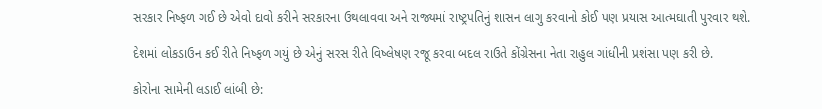સરકાર નિષ્ફળ ગઈ છે એવો દાવો કરીને સરકારના ઉથલાવવા અને રાજ્યમાં રાષ્ટ્રપતિનું શાસન લાગુ કરવાનો કોઈ પણ પ્રયાસ આત્મઘાતી પુરવાર થશે.

દેશમાં લોકડાઉન કઈ રીતે નિષ્ફળ ગયું છે એનું સરસ રીતે વિષ્લેષણ રજૂ કરવા બદલ રાઉતે કોંગ્રેસના નેતા રાહુલ ગાંધીની પ્રશંસા પણ કરી છે.

કોરોના સામેની લડાઈ લાંબી છે: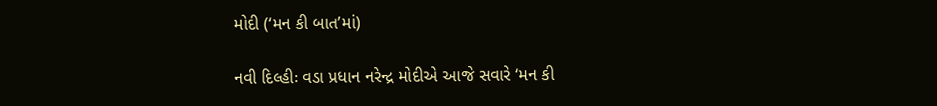મોદી (‘મન કી બાત’માં)

નવી દિલ્હીઃ વડા પ્રધાન નરેન્દ્ર મોદીએ આજે સવારે ‘મન કી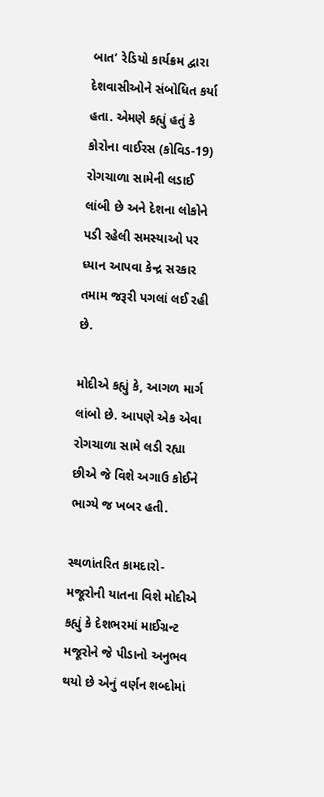બાત’ રેડિયો કાર્યક્રમ દ્વારા દેશવાસીઓને સંબોધિત કર્યા હતા. એમણે કહ્યું હતું કે કોરોના વાઈરસ (કોવિડ-19) રોગચાળા સામેની લડાઈ લાંબી છે અને દેશના લોકોને પડી રહેલી સમસ્યાઓ પર ધ્યાન આપવા કેન્દ્ર સરકાર તમામ જરૂરી પગલાં લઈ રહી છે.

મોદીએ કહ્યું કે, આગળ માર્ગ લાંબો છે. આપણે એક એવા રોગચાળા સામે લડી રહ્યા છીએ જે વિશે અગાઉ કોઈને ભાગ્યે જ ખબર હતી.

સ્થળાંતરિત કામદારો-મજૂરોની યાતના વિશે મોદીએ કહ્યું કે દેશભરમાં માઈગ્રન્ટ મજૂરોને જે પીડાનો અનુભવ થયો છે એનું વર્ણન શબ્દોમાં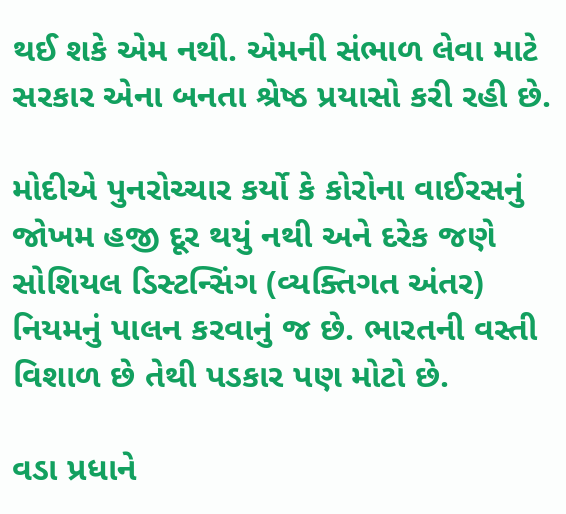થઈ શકે એમ નથી. એમની સંભાળ લેવા માટે સરકાર એના બનતા શ્રેષ્ઠ પ્રયાસો કરી રહી છે.

મોદીએ પુનરોચ્ચાર કર્યો કે કોરોના વાઈરસનું જોખમ હજી દૂર થયું નથી અને દરેક જણે સોશિયલ ડિસ્ટન્સિંગ (વ્યક્તિગત અંતર) નિયમનું પાલન કરવાનું જ છે. ભારતની વસ્તી વિશાળ છે તેથી પડકાર પણ મોટો છે.

વડા પ્રધાને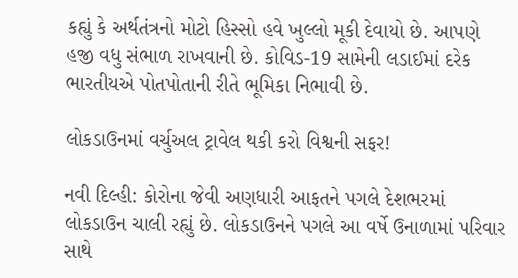કહ્યું કે અર્થતંત્રનો મોટો હિસ્સો હવે ખુલ્લો મૂકી દેવાયો છે. આપણે હજી વધુ સંભાળ રાખવાની છે. કોવિડ-19 સામેની લડાઈમાં દરેક ભારતીયએ પોતપોતાની રીતે ભૂમિકા નિભાવી છે.

લોકડાઉનમાં વર્ચુઅલ ટ્રાવેલ થકી કરો વિશ્વની સફર!

નવી દિલ્હી: કોરોના જેવી અણધારી આફતને પગલે દેશભરમાં લોકડાઉન ચાલી રહ્યું છે. લોકડાઉનને પગલે આ વર્ષે ઉનાળામાં પરિવાર સાથે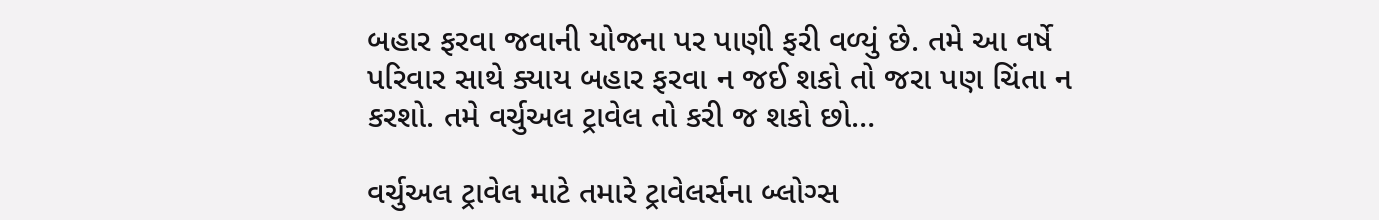બહાર ફરવા જવાની યોજના પર પાણી ફરી વળ્યું છે. તમે આ વર્ષે પરિવાર સાથે ક્યાય બહાર ફરવા ન જઈ શકો તો જરા પણ ચિંતા ન કરશો. તમે વર્ચુઅલ ટ્રાવેલ તો કરી જ શકો છો…

વર્ચુઅલ ટ્રાવેલ માટે તમારે ટ્રાવેલર્સના બ્લોગ્સ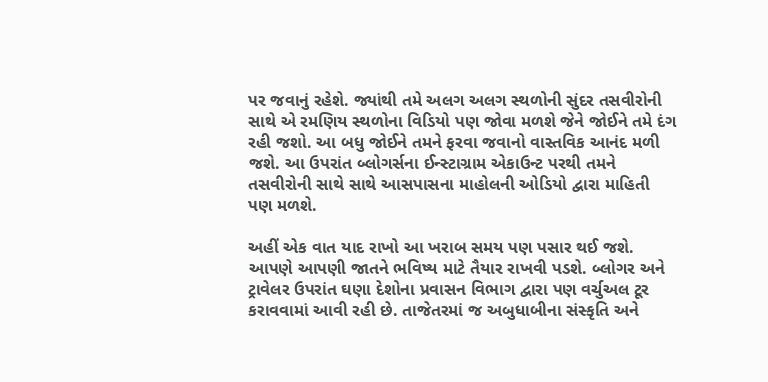પર જવાનું રહેશે. જ્યાંથી તમે અલગ અલગ સ્થળોની સુંદર તસવીરોની સાથે એ રમણિય સ્થળોના વિડિયો પણ જોવા મળશે જેને જોઈને તમે દંગ રહી જશો. આ બધુ જોઈને તમને ફરવા જવાનો વાસ્તવિક આનંદ મળી જશે. આ ઉપરાંત બ્લોગર્સના ઈન્સ્ટાગ્રામ એકાઉન્ટ પરથી તમને તસવીરોની સાથે સાથે આસપાસના માહોલની ઓડિયો દ્વારા માહિતી પણ મળશે.

અહીં એક વાત યાદ રાખો આ ખરાબ સમય પણ પસાર થઈ જશે. આપણે આપણી જાતને ભવિષ્ય માટે તૈયાર રાખવી પડશે. બ્લોગર અને ટ્રાવેલર ઉપરાંત ઘણા દેશોના પ્રવાસન વિભાગ દ્વારા પણ વર્ચુઅલ ટૂર કરાવવામાં આવી રહી છે. તાજેતરમાં જ અબુધાબીના સંસ્કૃતિ અને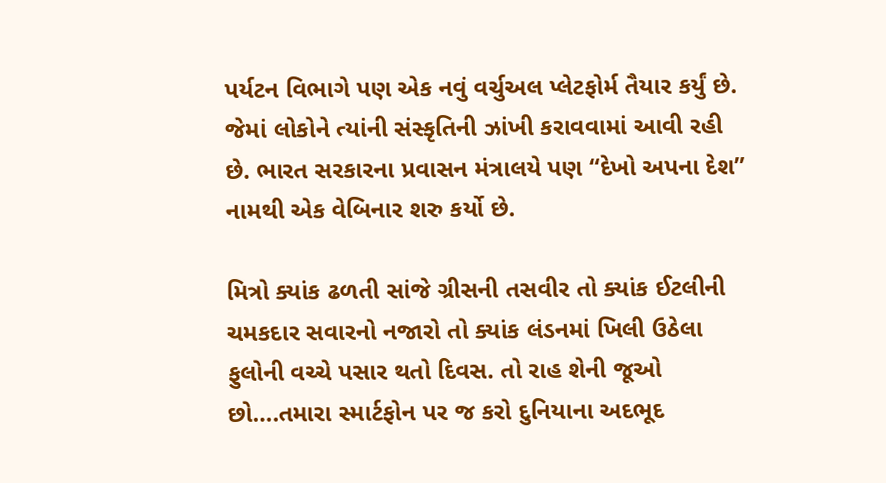પર્યટન વિભાગે પણ એક નવું વર્ચુઅલ પ્લેટફોર્મ તૈયાર કર્યું છે. જેમાં લોકોને ત્યાંની સંસ્કૃતિની ઝાંખી કરાવવામાં આવી રહી છે. ભારત સરકારના પ્રવાસન મંત્રાલયે પણ “દેખો અપના દેશ” નામથી એક વેબિનાર શરુ કર્યો છે.

મિત્રો ક્યાંક ઢળતી સાંજે ગ્રીસની તસવીર તો ક્યાંક ઈટલીની ચમકદાર સવારનો નજારો તો ક્યાંક લંડનમાં ખિલી ઉઠેલા ફુલોની વચ્ચે પસાર થતો દિવસ. તો રાહ શેની જૂઓ છો….તમારા સ્માર્ટફોન પર જ કરો દુનિયાના અદભૂદ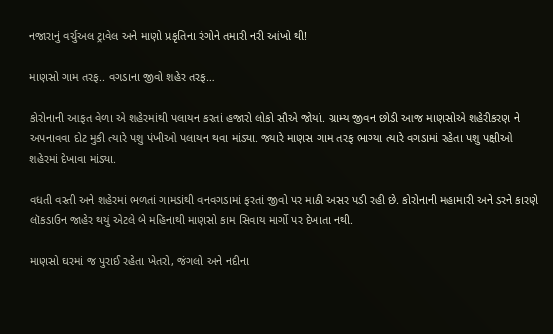નજારાનું વર્ચુઅલ ટ્રાવેલ અને માણો પ્રકૃતિના રંગોને તમારી નરી આંખો થી!

માણસો ગામ તરફ.. વગડાના જીવો શહેર તરફ…

કોરોનાની આફત વેળા એ શહેરમાંથી પલાયન કરતાં હજારો લોકો સૌએ જોયાં. ગ્રામ્ય જીવન છોડી આજ માણસોએ શહેરીકરણ ને અપનાવવા દોટ મુકી ત્યારે પશુ પંખીઓ પલાયન થવા માંડ્યા. જ્યારે માણસ ગામ તરફ ભાગ્યા ત્યારે વગડામાં રહેતા પશુ પક્ષીઓ શહેરમાં દેખાવા માંડ્યા.

વધતી વસ્તી અને શહેરમાં ભળતાં ગામડાંથી વનવગડામાં ફરતાં જીવો પર માઠી અસર પડી રહી છે. કોરોનાની મહામારી અને ડરને કારણે લૉકડાઉન જાહેર થયું એટલે બે મહિનાથી માણસો કામ સિવાય માર્ગો પર દેખાતા નથી.

માણસો ઘરમાં જ પુરાઈ રહેતા ખેતરો, જંગલો અને નદીના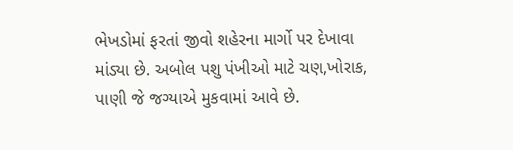ભેખડોમાં ફરતાં જીવો શહેરના માર્ગો પર દેખાવા માંડ્યા છે. અબોલ પશુ પંખીઓ માટે ચણ,ખોરાક, પાણી જે જગ્યાએ મુકવામાં આવે છે.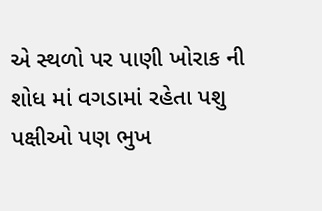એ સ્થળો પર પાણી ખોરાક ની શોધ માં વગડામાં રહેતા પશુ પક્ષીઓ પણ ભુખ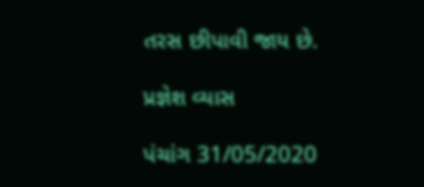તરસ છીપાવી જાય છે.

પ્રજ્ઞેશ વ્યાસ

પંચાંગ 31/05/2020